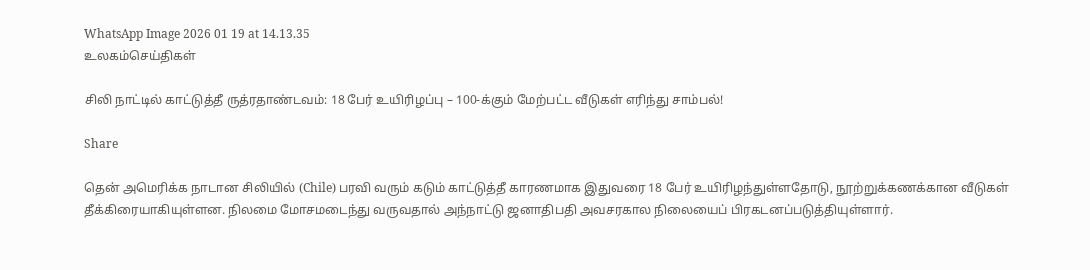WhatsApp Image 2026 01 19 at 14.13.35
உலகம்செய்திகள்

சிலி நாட்டில் காட்டுத்தீ ருத்ரதாண்டவம்: 18 பேர் உயிரிழப்பு – 100-க்கும் மேற்பட்ட வீடுகள் எரிந்து சாம்பல்!

Share

தென் அமெரிக்க நாடான சிலியில் (Chile) பரவி வரும் கடும் காட்டுத்தீ காரணமாக இதுவரை 18 பேர் உயிரிழந்துள்ளதோடு, நூற்றுக்கணக்கான வீடுகள் தீக்கிரையாகியுள்ளன. நிலமை மோசமடைந்து வருவதால் அந்நாட்டு ஜனாதிபதி அவசரகால நிலையைப் பிரகடனப்படுத்தியுள்ளார்.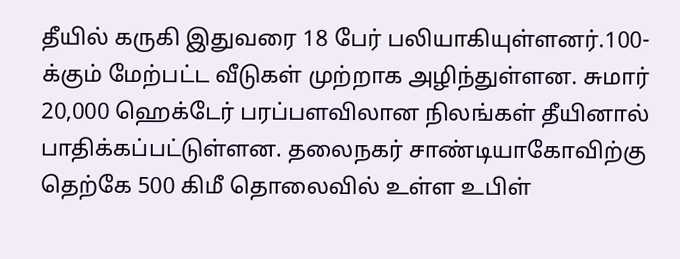தீயில் கருகி இதுவரை 18 பேர் பலியாகியுள்ளனர்.100-க்கும் மேற்பட்ட வீடுகள் முற்றாக அழிந்துள்ளன. சுமார் 20,000 ஹெக்டேர் பரப்பளவிலான நிலங்கள் தீயினால் பாதிக்கப்பட்டுள்ளன. தலைநகர் சாண்டியாகோவிற்கு தெற்கே 500 கிமீ தொலைவில் உள்ள உபிள்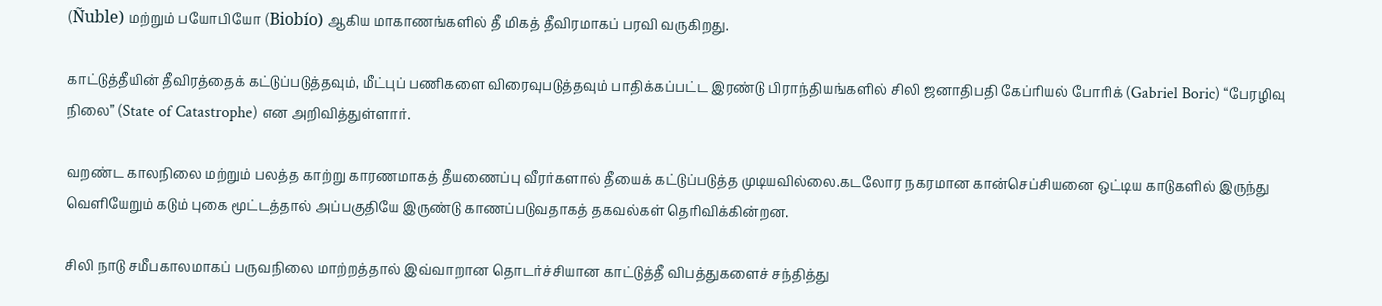(Ñuble) மற்றும் பயோபியோ (Biobío) ஆகிய மாகாணங்களில் தீ மிகத் தீவிரமாகப் பரவி வருகிறது.

காட்டுத்தீயின் தீவிரத்தைக் கட்டுப்படுத்தவும், மீட்புப் பணிகளை விரைவுபடுத்தவும் பாதிக்கப்பட்ட இரண்டு பிராந்தியங்களில் சிலி ஜனாதிபதி கேப்ரியல் போரிக் (Gabriel Boric) “பேரழிவு நிலை” (State of Catastrophe) என அறிவித்துள்ளார்.

வறண்ட காலநிலை மற்றும் பலத்த காற்று காரணமாகத் தீயணைப்பு வீரர்களால் தீயைக் கட்டுப்படுத்த முடியவில்லை.கடலோர நகரமான கான்செப்சியனை ஒட்டிய காடுகளில் இருந்து வெளியேறும் கடும் புகை மூட்டத்தால் அப்பகுதியே இருண்டு காணப்படுவதாகத் தகவல்கள் தெரிவிக்கின்றன.

சிலி நாடு சமீபகாலமாகப் பருவநிலை மாற்றத்தால் இவ்வாறான தொடர்ச்சியான காட்டுத்தீ விபத்துகளைச் சந்தித்து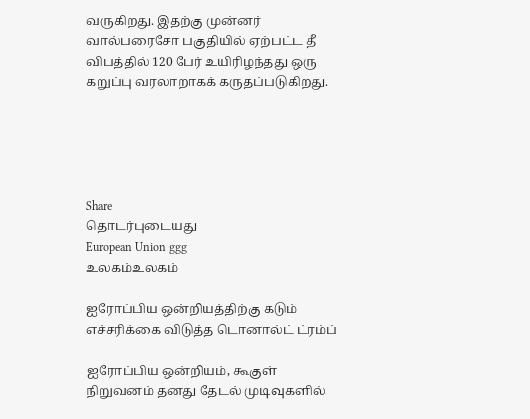வருகிறது. இதற்கு முன்னர் வால்பரைசோ பகுதியில் ஏற்பட்ட தீ விபத்தில் 120 பேர் உயிரிழந்தது ஒரு கறுப்பு வரலாறாகக் கருதப்படுகிறது.





Share
தொடர்புடையது
European Union ggg
உலகம்உலகம்

ஐரோப்பிய ஒன்றியத்திற்கு கடும் எச்சரிக்கை விடுத்த டொனால்ட் ட்ரம்ப்

ஐரோப்பிய ஒன்றியம், கூகுள் நிறுவனம் தனது தேடல் முடிவுகளில்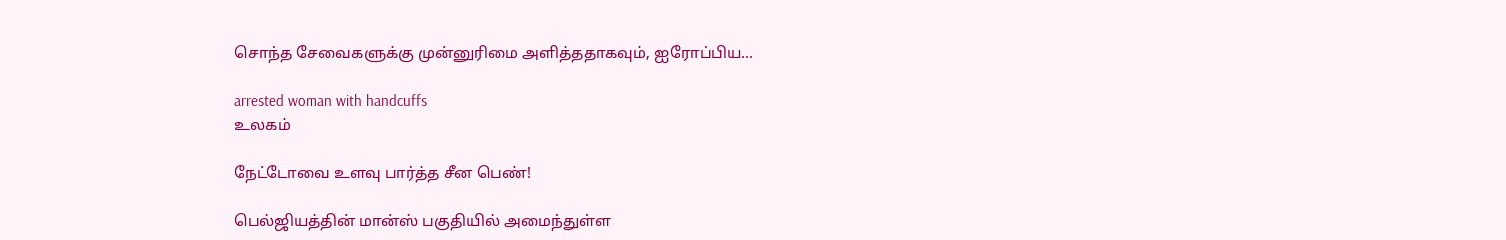சொந்த சேவைகளுக்கு முன்னுரிமை அளித்ததாகவும், ஐரோப்பிய...

arrested woman with handcuffs
உலகம்

நேட்டோவை உளவு பார்த்த சீன பெண்!

பெல்ஜியத்தின் மான்ஸ் பகுதியில் அமைந்துள்ள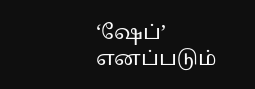‘ஷேப்’ எனப்படும்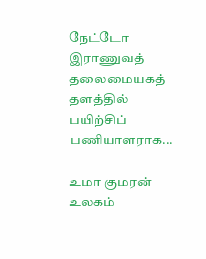நேட்டோ இராணுவத் தலைமையகத் தளத்தில் பயிற்சிப் பணியாளராக...

உமா குமரன்
உலகம்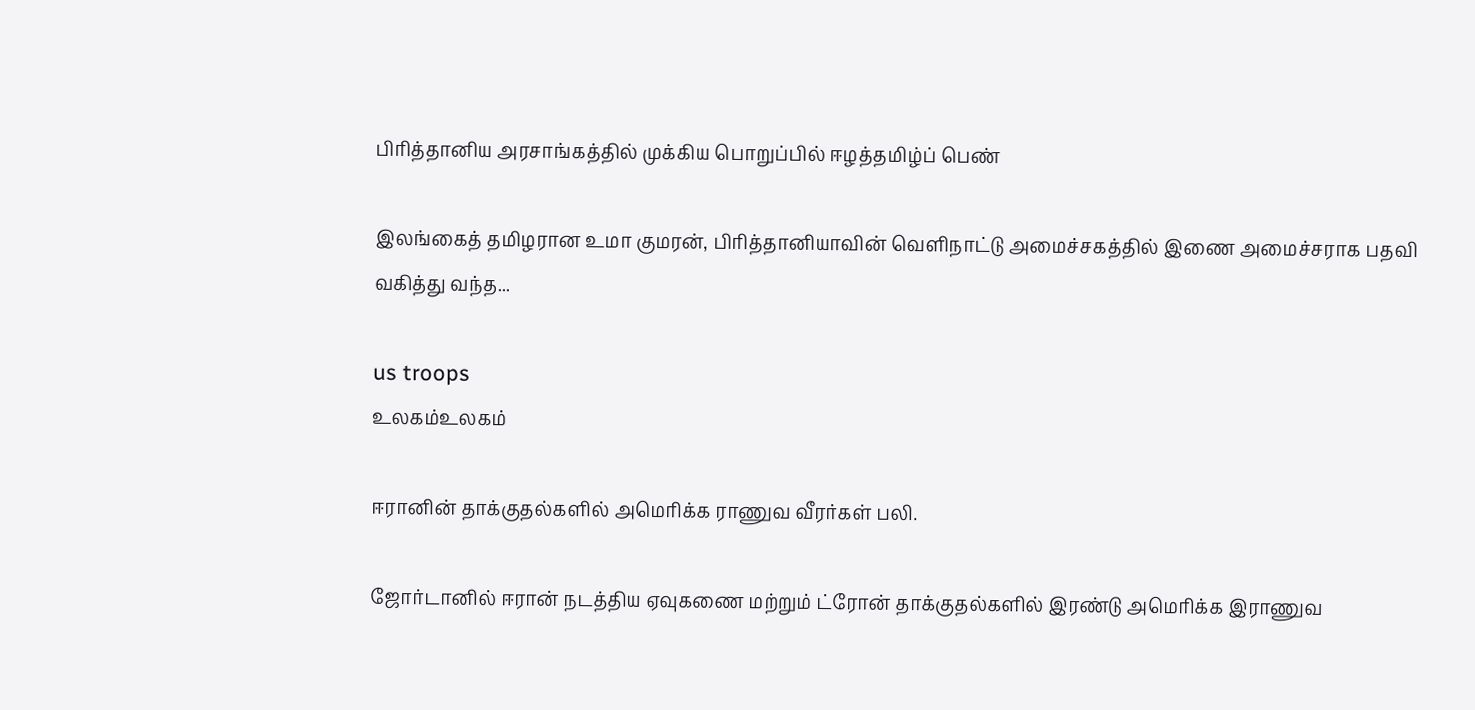பிரித்தானிய அரசாங்கத்தில் முக்கிய பொறுப்பில் ஈழத்தமிழ்ப் பெண்

இலங்கைத் தமிழரான உமா குமரன், பிரித்தானியாவின் வெளிநாட்டு அமைச்சகத்தில் இணை அமைச்சராக பதவி வகித்து வந்த...

us troops
உலகம்உலகம்

ஈரானின் தாக்குதல்களில் அமெரிக்க ராணுவ வீரர்கள் பலி.

ஜோர்டானில் ஈரான் நடத்திய ஏவுகணை மற்றும் ட்ரோன் தாக்குதல்களில் இரண்டு அமெரிக்க இராணுவ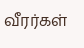வீரர்கள்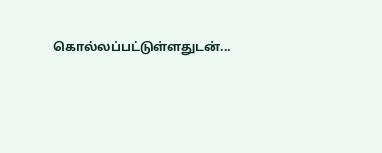கொல்லப்பட்டுள்ளதுடன்...